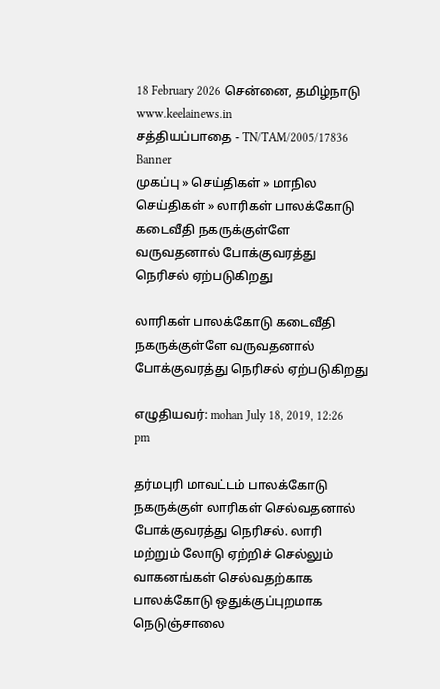18 February 2026 சென்னை, தமிழ்நாடு
www.keelainews.in
சத்தியப்பாதை - TN/TAM/2005/17836
Banner
முகப்பு » செய்திகள் » மாநில செய்திகள் » லாரிகள் பாலக்கோடு கடைவீதி நகருக்குள்ளே வருவதனால் போக்குவரத்து நெரிசல் ஏற்படுகிறது

லாரிகள் பாலக்கோடு கடைவீதி நகருக்குள்ளே வருவதனால் போக்குவரத்து நெரிசல் ஏற்படுகிறது

எழுதியவர்: mohan July 18, 2019, 12:26 pm

தர்மபுரி மாவட்டம் பாலக்கோடு நகருக்குள் லாரிகள் செல்வதனால் போக்குவரத்து நெரிசல். லாரி மற்றும் லோடு ஏற்றிச் செல்லும் வாகனங்கள் செல்வதற்காக பாலக்கோடு ஒதுக்குப்புறமாக நெடுஞ்சாலை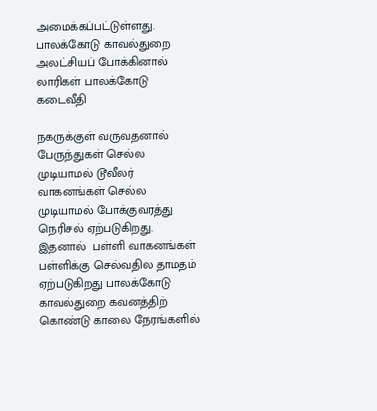அமைக்கப்பட்டுள்ளது. பாலக்கோடு காவல்துறை அலட்சியப் போக்கினால் லாரிகள் பாலக்கோடு கடைவீதி

நகருக்குள் வருவதனால் பேருந்துகள் செல்ல முடியாமல் டூவீலர் வாகனங்கள் செல்ல முடியாமல் போக்குவரத்து நெரிசல் ஏற்படுகிறது. இதனால்  பள்ளி வாகனங்கள் பள்ளிக்கு செல்வதில தாமதம் ஏற்படுகிறது பாலக்கோடு காவல்துறை கவனத்திற் கொண்டு காலை நேரங்களில்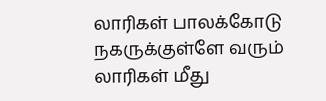லாரிகள் பாலக்கோடு நகருக்குள்ளே வரும் லாரிகள் மீது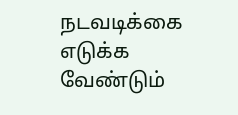நடவடிக்கை எடுக்க வேண்டும்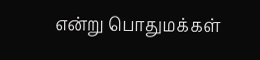என்று பொதுமக்கள்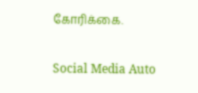கோரிக்கை.

Social Media Auto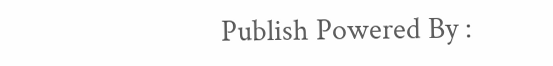Publish Powered By :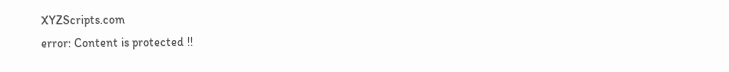XYZScripts.com
error: Content is protected !!